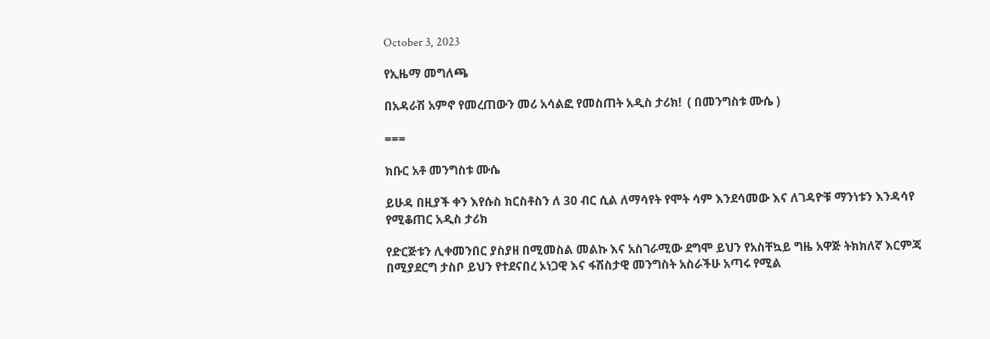October 3, 2023

የኢዜማ መግለጫ

በአዳራሽ አምኖ የመረጠውን መሪ አሳልፎ የመስጠት አዲስ ታሪክ!  ( በመንግስቱ ሙሴ )

===

ክቡር አቶ መንግስቱ ሙሴ

ይሁዳ በዚያች ቀን እየሱስ ክርስቶስን ለ 30 ብር ሲል ለማሳየት የሞት ሳም እንደሳመው እና ለገዳዮቹ ማንነቱን እንዳሳየ የሚቆጠር አዲስ ታሪክ

የድርጅቱን ሊቀመንበር ያስያዘ በሚመስል መልኩ እና አስገራሚው ደግሞ ይህን የአስቸኳይ ግዜ አዋጅ ትክክለኛ እርምጃ በሚያደርግ ታስቦ ይህን የተደናበረ ኦነጋዊ እና ፋሽስታዊ መንግስት አስራችሁ አጣሩ የሚል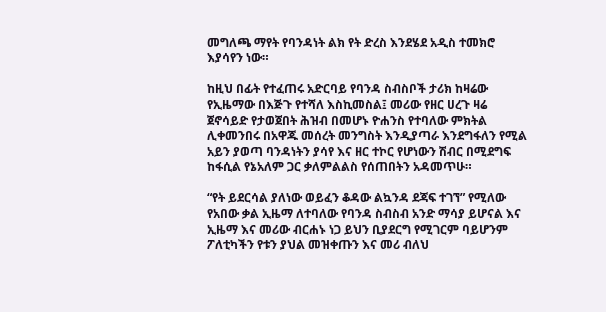መግለጫ ማየት የባንዳነት ልክ የት ድረስ እንደሄደ አዲስ ተመክሮ እያሳየን ነው።

ከዚህ በፊት የተፈጠሩ አድርባይ የባንዳ ስብስቦች ታሪክ ከዛሬው የኢዜማው በእጅጉ የተሻለ እስኪመስል፤ መሪው የዘር ሀረጉ ዛሬ ጀኖሳይድ የታወጀበት ሕዝብ በመሆኑ ዮሐንስ የተባለው ምክትል ሊቀመንበሩ በአዋጁ መሰረት መንግስት እንዲያጣራ እንደግፋለን የሚል አይን ያወጣ ባንዳነትን ያሳየ እና ዘር ተኮር የሆነውን ሽብር በሚደግፍ ከፋሲል የኔአለም ጋር ቃለምልልስ የሰጠበትን አዳመጥሁ።

“የት ይደርሳል ያለነው ወይፈን ቆዳው ልኳንዳ ደጃፍ ተገኘ” የሚለው የአበው ቃል ኢዜማ ለተባለው የባንዳ ስብስብ አንድ ማሳያ ይሆናል እና ኢዜማ እና መሪው ብርሐኑ ነጋ ይህን ቢያደርግ የሚገርም ባይሆንም ፖለቲካችን የቱን ያህል መዝቀጡን እና መሪ ብለህ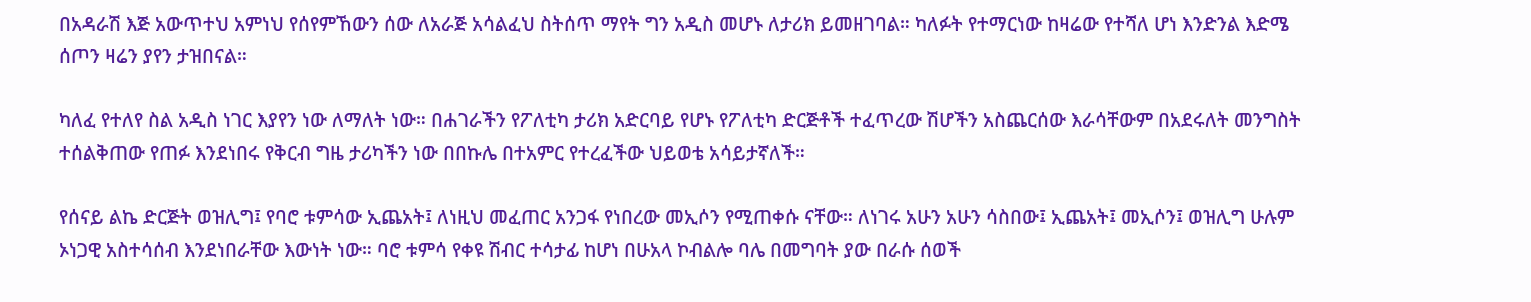በአዳራሽ እጅ አውጥተህ አምነህ የሰየምኸውን ሰው ለአራጅ አሳልፈህ ስትሰጥ ማየት ግን አዲስ መሆኑ ለታሪክ ይመዘገባል። ካለፉት የተማርነው ከዛሬው የተሻለ ሆነ እንድንል እድሜ ሰጦን ዛሬን ያየን ታዝበናል።

ካለፈ የተለየ ስል አዲስ ነገር እያየን ነው ለማለት ነው። በሐገራችን የፖለቲካ ታሪክ አድርባይ የሆኑ የፖለቲካ ድርጅቶች ተፈጥረው ሽሆችን አስጨርሰው እራሳቸውም በአደሩለት መንግስት ተሰልቅጠው የጠፉ እንደነበሩ የቅርብ ግዜ ታሪካችን ነው በበኩሌ በተአምር የተረፈችው ህይወቴ አሳይታኛለች።

የሰናይ ልኬ ድርጅት ወዝሊግ፤ የባሮ ቱምሳው ኢጨአት፤ ለነዚህ መፈጠር አንጋፋ የነበረው መኢሶን የሚጠቀሱ ናቸው። ለነገሩ አሁን አሁን ሳስበው፤ ኢጨአት፤ መኢሶን፤ ወዝሊግ ሁሉም ኦነጋዊ አስተሳሰብ እንደነበራቸው እውነት ነው። ባሮ ቱምሳ የቀዩ ሽብር ተሳታፊ ከሆነ በሁአላ ኮብልሎ ባሌ በመግባት ያው በራሱ ሰወች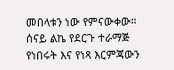መበላቱን ነው የምናውቀው። ሰናይ ልኬ የደርጉ ተራማጅ የነበሩት እና የነጻ እርምጃውን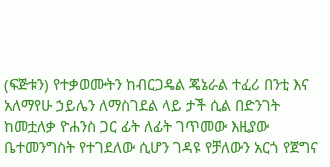(ፍጅቱን) የተቃወሙትን ከብርጋዴል ጄኔራል ተፈሪ በንቲ እና አለማየሁ ኃይሌን ለማስገደል ላይ ታች ሲል በድንገት ከመቷለቃ ዮሐንስ ጋር ፊት ለፊት ገጥመው እዚያው ቤተመንግስት የተገደለው ሲሆን ገዳዩ የቻለውን አርጎ የጀግና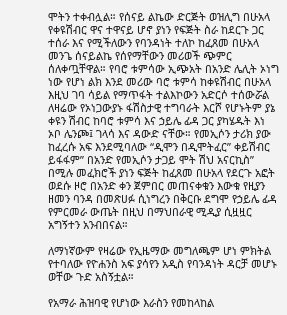ሞትን ተቀብሏል። የሰናይ ልኬው ድርጅት ወዝሊግ በሁአላ የቀዩሽብር ዋና ተዋናይ ሆኖ ያነን የፍጅት ስራ ከደርጉ ጋር ተሰራ እና የሚችለውን የባንዳነት ተለኮ ከፈጸመ በሁአላ መንጌ ሰናይልኬ የሰየማቸውን መሪወች ጭምር ሰለቀጧቸዋል። የባሮ ቱምሳው ኢጭአት በአንድ ሌሊት ኦነግ ነው የሆነ ልክ እንደ መሪው ባሮ ቱምሳ ከቀዩሽብር በሁአላ እዚህ ገባ ሳይል የማጥፋት ተልእኮውን አድርሶ ተሰውሯል ለዛሬው የኦነጋውያኑ ፋሽስታዊ ተግባራት እርሾ የሆኑትም ያኔ ቀዩን ሽብር ከባሮ ቱምሳ እና ኃይሌ ፊዳ ጋር ያካሄዱት እነ ኦቦ ሌንጮ፤ ገላሳ እና ዳውድ ናቸው። የመኢሶን ታሪክ ያው ከፈረሱ አፍ እንደሚባለው “ዲሞን በዲሞትፈር” ቀይሽብር ይፋፋም” በአንድ የመኢሶን ታጋይ ሞት ሽህ አናርኪስ” በሚሉ መፈክሮች ያነን ፍጅት ከፈጸመ በሁአላ የደርጉ አፎት ወደሱ ዞሮ በአንድ ቀን ጀምበር መጠናቀቁን እውቁ የዚያን ዘመን ባንዳ በመጽሀፉ ሲነግረን በቅርቡ ደግሞ የኃይሌ ፊዳ የምርመራ ውጤት በዚህ በማህበራዊ ሚዲያ ሲዟዟር አግኝተን አንብበናል።

ለማነኛውም የዛሬው የኢዜማው መግለጫም ሆነ ምክትል የተባለው የዮሐንስ አፍ ያሳየን አዲስ የባንዳነት ዳርቻ መሆኑ ወቸው ጉድ አስኝቷል።

የአማራ ሕዝባዊ የሆነው እራስን የመከላከል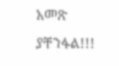አመጽ ያቸንፋል!!!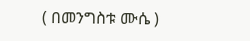( በመንግስቱ ሙሴ )